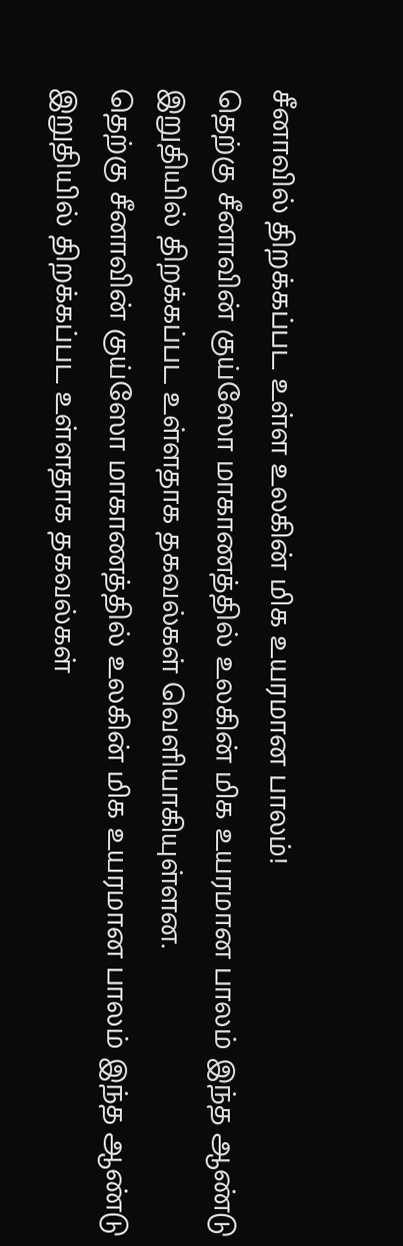சீனாவில் திறக்கப்பட உள்ள உலகின் மிக உயரமான பாலம்!
தெற்கு சீனாவின் குய்ஸோ மாகாணத்தில் உலகின் மிக உயரமான பாலம் இந்த ஆண்டு இறுதியில் திறக்கப்பட உள்ளதாக தகவல்கள் வெளியாகியுள்ளன.
தெற்கு சீனாவின் குய்ஸோ மாகாணத்தில் உலகின் மிக உயரமான பாலம் இந்த ஆண்டு இறுதியில் திறக்கப்பட உள்ளதாக தகவல்கள்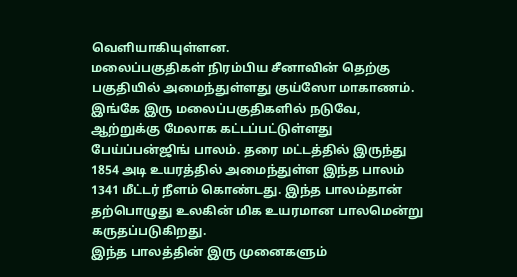வெளியாகியுள்ளன.
மலைப்பகுதிகள் நிரம்பிய சீனாவின் தெற்கு பகுதியில் அமைந்துள்ளது குய்ஸோ மாகாணம். இங்கே இரு மலைப்பகுதிகளில் நடுவே, ஆற்றுக்கு மேலாக கட்டப்பட்டுள்ளது பேய்ப்பன்ஜிங் பாலம். தரை மட்டத்தில் இருந்து 1854 அடி உயரத்தில் அமைந்துள்ள இந்த பாலம் 1341 மீட்டர் நீளம் கொண்டது. இந்த பாலம்தான் தற்பொழுது உலகின் மிக உயரமான பாலமென்று கருதப்படுகிறது.
இந்த பாலத்தின் இரு முனைகளும்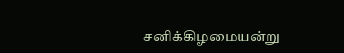சனிக்கிழமையன்று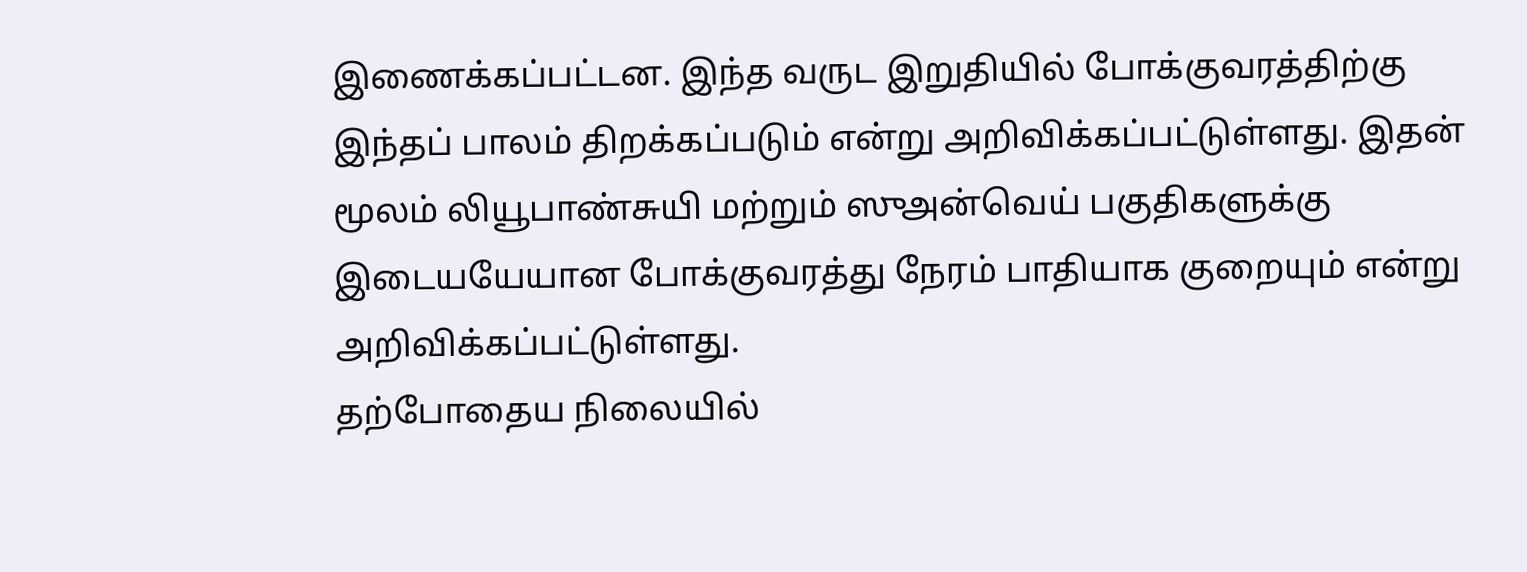இணைக்கப்பட்டன. இந்த வருட இறுதியில் போக்குவரத்திற்கு இந்தப் பாலம் திறக்கப்படும் என்று அறிவிக்கப்பட்டுள்ளது. இதன் மூலம் லியூபாண்சுயி மற்றும் ஸுஅன்வெய் பகுதிகளுக்கு இடையயேயான போக்குவரத்து நேரம் பாதியாக குறையும் என்று அறிவிக்கப்பட்டுள்ளது.
தற்போதைய நிலையில்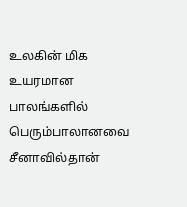உலகின் மிக உயரமான பாலங்களில் பெரும்பாலானவை சீனாவில்தான்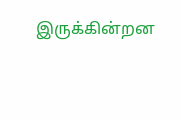இருக்கின்றன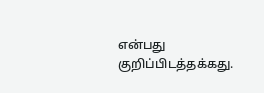என்பது குறிப்பிடத்தக்கது.